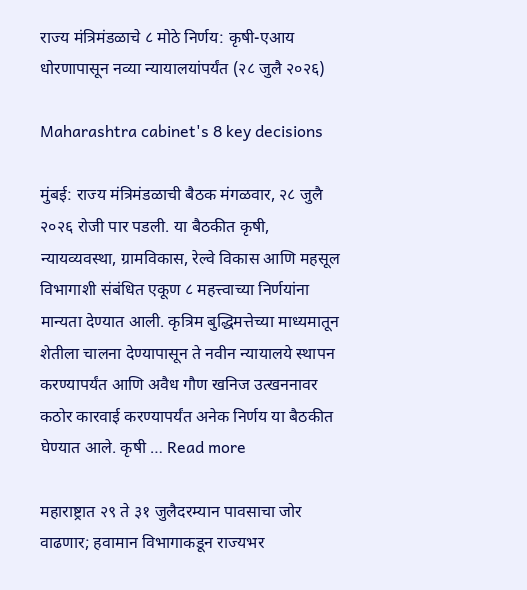राज्य मंत्रिमंडळाचे ८ मोठे निर्णय: कृषी-एआय धोरणापासून नव्या न्यायालयांपर्यंत (२८ जुलै २०२६)

Maharashtra cabinet's 8 key decisions

मुंबई: राज्य मंत्रिमंडळाची बैठक मंगळवार, २८ जुलै २०२६ रोजी पार पडली. या बैठकीत कृषी, न्यायव्यवस्था, ग्रामविकास, रेल्वे विकास आणि महसूल विभागाशी संबंधित एकूण ८ महत्त्वाच्या निर्णयांना मान्यता देण्यात आली. कृत्रिम बुद्धिमत्तेच्या माध्यमातून शेतीला चालना देण्यापासून ते नवीन न्यायालये स्थापन करण्यापर्यंत आणि अवैध गौण खनिज उत्खननावर कठोर कारवाई करण्यापर्यंत अनेक निर्णय या बैठकीत घेण्यात आले. कृषी … Read more

महाराष्ट्रात २९ ते ३१ जुलैदरम्यान पावसाचा जोर वाढणार; हवामान विभागाकडून राज्यभर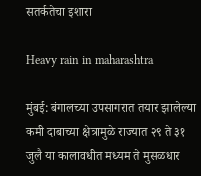सतर्कतेचा इशारा

Heavy rain in maharashtra

मुंबई: बंगालच्या उपसागरात तयार झालेल्या कमी दाबाच्या क्षेत्रामुळे राज्यात २९ ते ३१ जुलै या कालावधीत मध्यम ते मुसळधार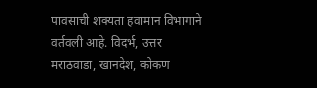पावसाची शक्यता हवामान विभागाने वर्तवली आहे. विदर्भ, उत्तर मराठवाडा, खानदेश, कोकण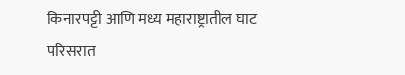किनारपट्टी आणि मध्य महाराष्ट्रातील घाट परिसरात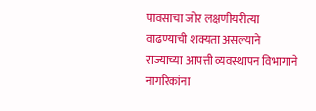पावसाचा जोर लक्षणीयरीत्या वाढण्याची शक्यता असल्याने राज्याच्या आपत्ती व्यवस्थापन विभागाने नागरिकांना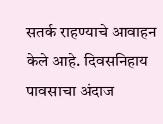सतर्क राहण्याचे आवाहन केले आहे. दिवसनिहाय पावसाचा अंदाज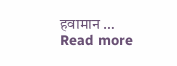हवामान … Read more